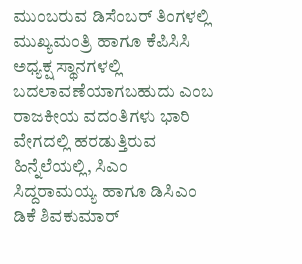ಮುಂಬರುವ ಡಿಸೆಂಬರ್ ತಿಂಗಳಲ್ಲಿ ಮುಖ್ಯಮಂತ್ರಿ ಹಾಗೂ ಕೆಪಿಸಿಸಿ ಅಧ್ಯಕ್ಷ ಸ್ಥಾನಗಳಲ್ಲಿ ಬದಲಾವಣೆಯಾಗಬಹುದು ಎಂಬ ರಾಜಕೀಯ ವದಂತಿಗಳು ಭಾರಿ ವೇಗದಲ್ಲಿ ಹರಡುತ್ತಿರುವ ಹಿನ್ನೆಲೆಯಲ್ಲಿ, ಸಿಎಂ ಸಿದ್ದರಾಮಯ್ಯ ಹಾಗೂ ಡಿಸಿಎಂ ಡಿಕೆ ಶಿವಕುಮಾರ್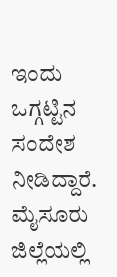ಇಂದು ಒಗ್ಗಟ್ಟಿನ ಸಂದೇಶ ನೀಡಿದ್ದಾರೆ.
ಮೈಸೂರು ಜಿಲ್ಲೆಯಲ್ಲಿ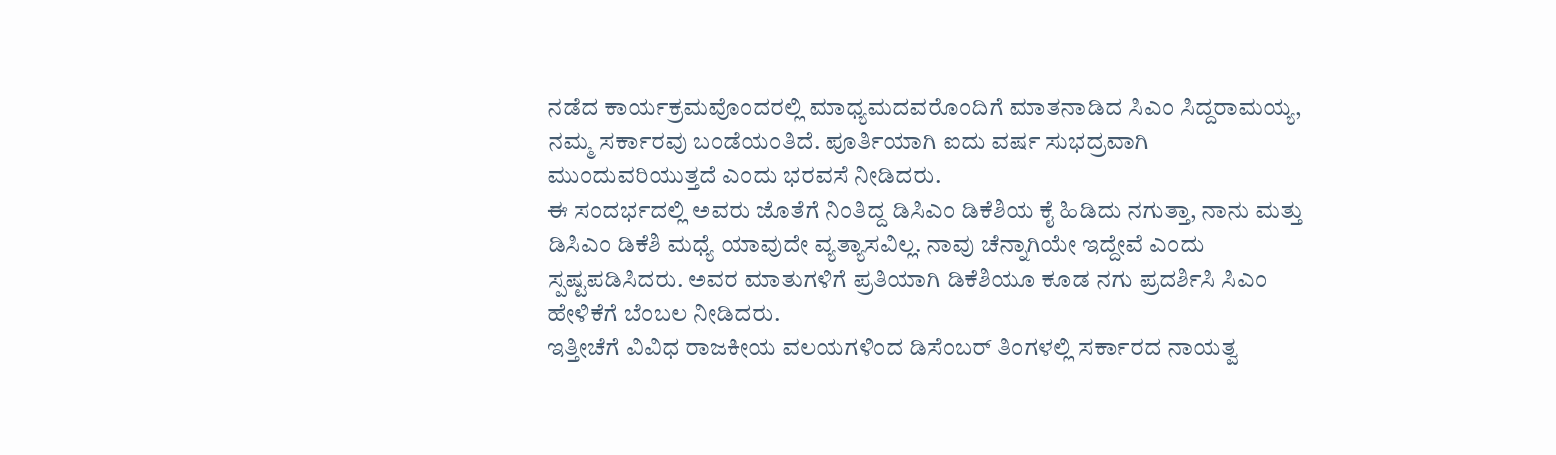ನಡೆದ ಕಾರ್ಯಕ್ರಮವೊಂದರಲ್ಲಿ ಮಾಧ್ಯಮದವರೊಂದಿಗೆ ಮಾತನಾಡಿದ ಸಿಎಂ ಸಿದ್ದರಾಮಯ್ಯ, ನಮ್ಮ ಸರ್ಕಾರವು ಬಂಡೆಯಂತಿದೆ. ಪೂರ್ತಿಯಾಗಿ ಐದು ವರ್ಷ ಸುಭದ್ರವಾಗಿ ಮುಂದುವರಿಯುತ್ತದೆ ಎಂದು ಭರವಸೆ ನೀಡಿದರು.
ಈ ಸಂದರ್ಭದಲ್ಲಿ ಅವರು ಜೊತೆಗೆ ನಿಂತಿದ್ದ ಡಿಸಿಎಂ ಡಿಕೆಶಿಯ ಕೈ ಹಿಡಿದು ನಗುತ್ತಾ, ನಾನು ಮತ್ತು ಡಿಸಿಎಂ ಡಿಕೆಶಿ ಮಧ್ಯೆ ಯಾವುದೇ ವ್ಯತ್ಯಾಸವಿಲ್ಲ. ನಾವು ಚೆನ್ನಾಗಿಯೇ ಇದ್ದೇವೆ ಎಂದು ಸ್ಪಷ್ಟಪಡಿಸಿದರು. ಅವರ ಮಾತುಗಳಿಗೆ ಪ್ರತಿಯಾಗಿ ಡಿಕೆಶಿಯೂ ಕೂಡ ನಗು ಪ್ರದರ್ಶಿಸಿ ಸಿಎಂ ಹೇಳಿಕೆಗೆ ಬೆಂಬಲ ನೀಡಿದರು.
ಇತ್ತೀಚೆಗೆ ವಿವಿಧ ರಾಜಕೀಯ ವಲಯಗಳಿಂದ ಡಿಸೆಂಬರ್ ತಿಂಗಳಲ್ಲಿ ಸರ್ಕಾರದ ನಾಯತ್ವ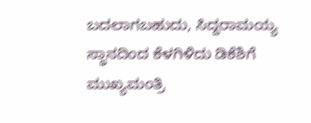ಬದಲಾಗಬಹುದು, ಸಿದ್ದರಾಮಯ್ಯ ಸ್ಥಾನದಿಂದ ಕೆಳಗಿಳಿದು ಡಿಕೆಶಿಗೆ ಮುಖ್ಯಮಂತ್ರಿ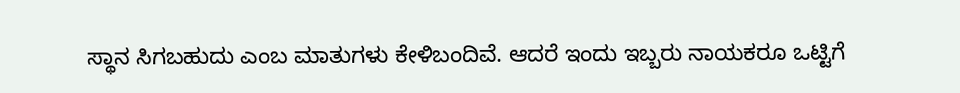ಸ್ಥಾನ ಸಿಗಬಹುದು ಎಂಬ ಮಾತುಗಳು ಕೇಳಿಬಂದಿವೆ. ಆದರೆ ಇಂದು ಇಬ್ಬರು ನಾಯಕರೂ ಒಟ್ಟಿಗೆ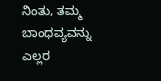ನಿಂತು, ತಮ್ಮ ಬಾಂಧವ್ಯವನ್ನು ಎಲ್ಲರ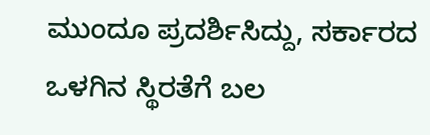ಮುಂದೂ ಪ್ರದರ್ಶಿಸಿದ್ದು, ಸರ್ಕಾರದ ಒಳಗಿನ ಸ್ಥಿರತೆಗೆ ಬಲ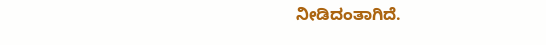ನೀಡಿದಂತಾಗಿದೆ.